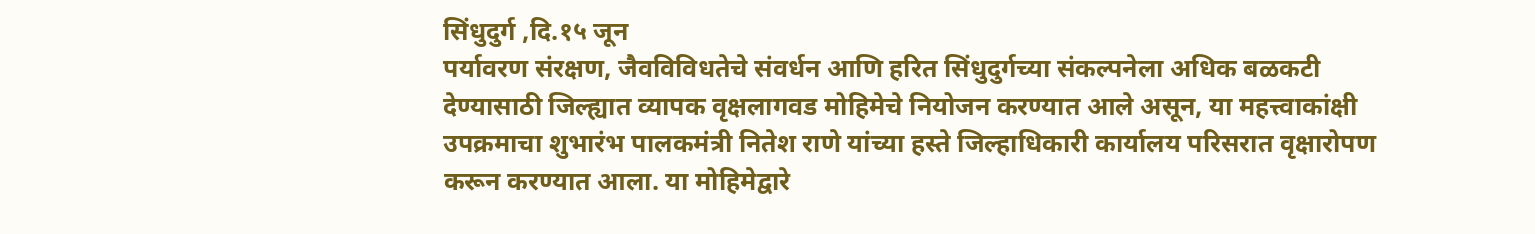सिंधुदुर्ग ,दि.१५ जून
पर्यावरण संरक्षण, जैवविविधतेचे संवर्धन आणि हरित सिंधुदुर्गच्या संकल्पनेला अधिक बळकटी देण्यासाठी जिल्ह्यात व्यापक वृक्षलागवड मोहिमेचे नियोजन करण्यात आले असून, या महत्त्वाकांक्षी उपक्रमाचा शुभारंभ पालकमंत्री नितेश राणे यांच्या हस्ते जिल्हाधिकारी कार्यालय परिसरात वृक्षारोपण करून करण्यात आला. या मोहिमेद्वारे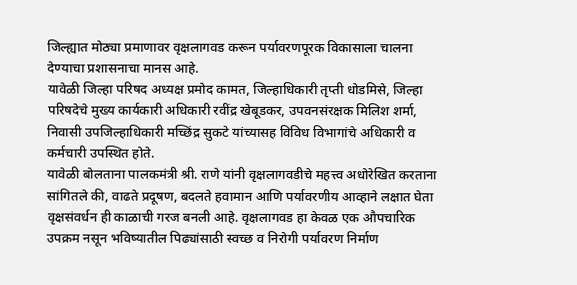जिल्ह्यात मोठ्या प्रमाणावर वृक्षलागवड करून पर्यावरणपूरक विकासाला चालना देण्याचा प्रशासनाचा मानस आहे.
यावेळी जिल्हा परिषद अध्यक्ष प्रमोद कामत, जिल्हाधिकारी तृप्ती धोडमिसे, जिल्हा परिषदेचे मुख्य कार्यकारी अधिकारी रवींद्र खेबूडकर, उपवनसंरक्षक मिलिश शर्मा, निवासी उपजिल्हाधिकारी मच्छिंद्र सुकटे यांच्यासह विविध विभागांचे अधिकारी व कर्मचारी उपस्थित होते.
यावेळी बोलताना पालकमंत्री श्री. राणे यांनी वृक्षलागवडीचे महत्त्व अधोरेखित करताना सांगितले की, वाढते प्रदूषण, बदलते हवामान आणि पर्यावरणीय आव्हाने लक्षात घेता वृक्षसंवर्धन ही काळाची गरज बनली आहे. वृक्षलागवड हा केवळ एक औपचारिक उपक्रम नसून भविष्यातील पिढ्यांसाठी स्वच्छ व निरोगी पर्यावरण निर्माण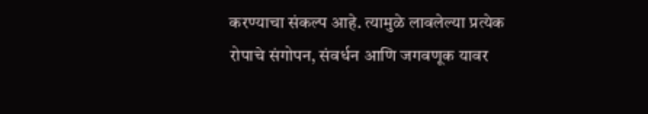करण्याचा संकल्प आहे. त्यामुळे लावलेल्या प्रत्येक रोपाचे संगोपन, संवर्धन आणि जगवणूक यावर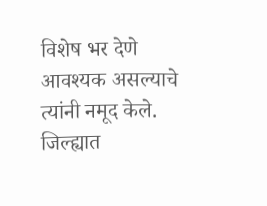विशेष भर देणे आवश्यक असल्याचे त्यांनी नमूद केले.
जिल्ह्यात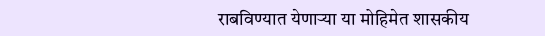राबविण्यात येणाऱ्या या मोहिमेत शासकीय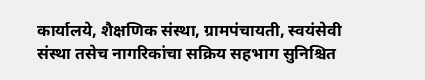कार्यालये, शैक्षणिक संस्था, ग्रामपंचायती, स्वयंसेवी संस्था तसेच नागरिकांचा सक्रिय सहभाग सुनिश्चित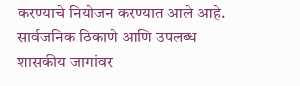करण्याचे नियोजन करण्यात आले आहे. सार्वजनिक ठिकाणे आणि उपलब्ध शासकीय जागांवर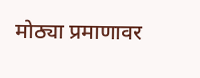मोठ्या प्रमाणावर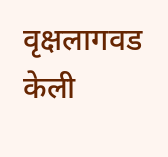वृक्षलागवड केली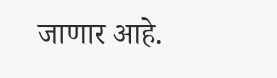जाणार आहे.